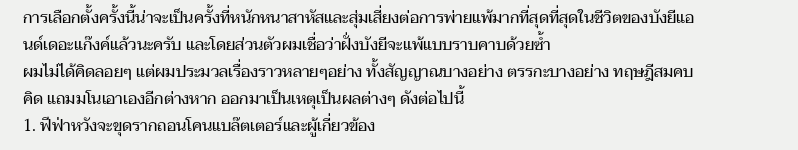การเลือกตั้งครั้งนี้น่าจะเป็นครั้งที่หนักหนาสาหัสและสุ่มเสี่ยงต่อการพ่ายแพ้มากที่สุดที่สุดในชีวิตของบังยีแอนด์เดอะแก๊งค์แล้วนะครับ และโดยส่วนตัวผมเชื่อว่าฝั่งบังยีจะแพ้แบบราบคาบด้วยซ้ำ
ผมไม่ได้คิดลอยๆ แต่ผมประมวลเรื่องราวหลายๆอย่าง ทั้งสัญญาณบางอย่าง ตรรกะบางอย่าง ทฤษฎีสมคบคิด แถมมโนเอาเองอีกต่างหาก ออกมาเป็นเหตุเป็นผลต่างๆ ดังต่อไปนี้
1. ฟีฟ่าหวังจะขุดรากถอนโคนแบล๊ตเตอร์และผู้เกี่ยวข้อง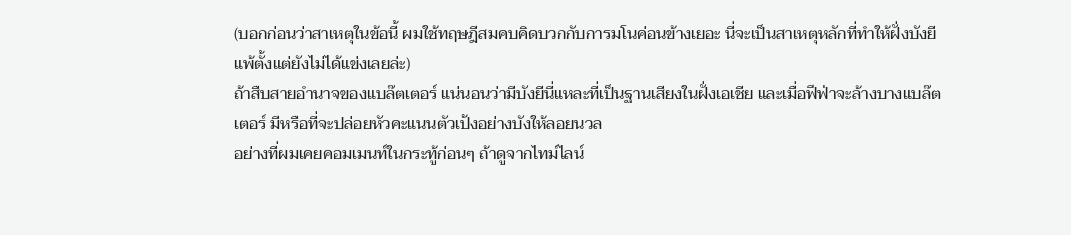(บอกก่อนว่าสาเหตุในข้อนี้ ผมใช้ทฤษฎีสมคบคิดบวกกับการมโนค่อนข้างเยอะ นี่จะเป็นสาเหตุหลักที่ทำให้ฝั่งบังยีแพ้ตั้งแต่ยังไม่ได้แข่งเลยล่ะ)
ถ้าสืบสายอำนาจของแบล๊ตเตอร์ แน่นอนว่ามีบังยีนี่แหละที่เป็นฐานเสียงในฝั่งเอเชีย และเมื่อฟีฟ่าจะล้างบางแบล๊ตเตอร์ มีหรือที่จะปล่อยหัวคะแนนตัวเป้งอย่างบังให้ลอยนวล
อย่างที่ผมเคยคอมเมนท์ในกระทู้ก่อนๆ ถ้าดูจากไทม์ไลน์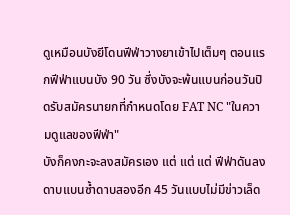ดูเหมือนบังยีโดนฟีฟ่าวางยาเข้าไปเต็มๆ ตอนแรกฟีฟ่าแบนบัง 90 วัน ซึ่งบังจะพ้นแบนก่อนวันปิดรับสมัครนายกที่กำหนดโดย FAT NC "ในความดูแลของฟีฟ่า"
บังก็คงกะจะลงสมัครเอง แต่ แต่ แต่ ฟีฟ่าดันลงดาบแบนซ้ำดาบสองอีก 45 วันแบบไม่มีข่าวเล็ด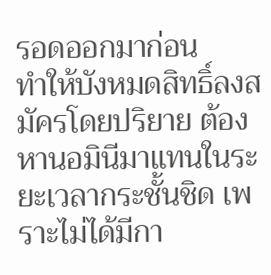รอดออกมาก่อน
ทำให้บังหมดสิทธิ์ลงสมัครโดยปริยาย ต้องหานอมินีมาแทนในระยะเวลากระชั้นชิด เพราะไม่ได้มีกา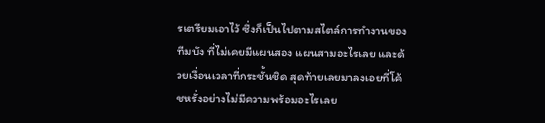รเตรียมเอาไว้ ซึ่งก็เป็นไปตามสไตล์การทำงานของทีมบัง ที่ไม่เคยมีแผนสอง แผนสามอะไรเลย และด้วยเงื่อนเวลาที่กระชั้นชิด สุดท้ายเลยมาลงเอยที่โค้ชหรั่งอย่างไม่มีความพร้อมอะไรเลย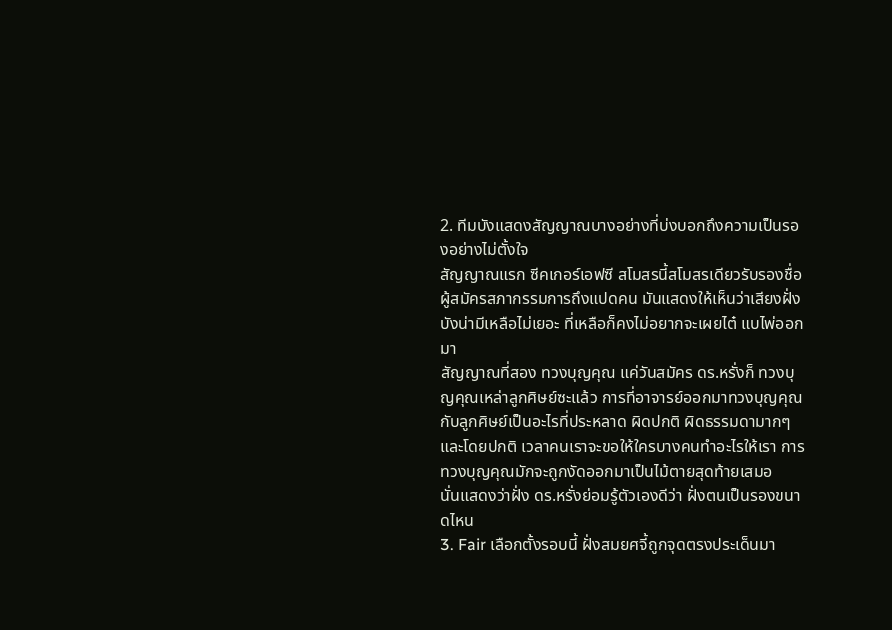2. ทีมบังแสดงสัญญาณบางอย่างที่บ่งบอกถึงความเป็นรองอย่างไม่ตั้งใจ
สัญญาณแรก ซีคเกอร์เอฟซี สโมสรนี้สโมสรเดียวรับรองชื่อผู้สมัครสภากรรมการถึงแปดคน มันแสดงให้เห็นว่าเสียงฝั่งบังน่ามีเหลือไม่เยอะ ที่เหลือก็คงไม่อยากจะเผยไต๋ แบไพ่ออกมา
สัญญาณที่สอง ทวงบุญคุณ แค่วันสมัคร ดร.หรั่งก็ ทวงบุญคุณเหล่าลูกศิษย์ซะแล้ว การที่อาจารย์ออกมาทวงบุญคุณกับลูกศิษย์เป็นอะไรที่ประหลาด ผิดปกติ ผิดธรรมดามากๆ
และโดยปกติ เวลาคนเราจะขอให้ใครบางคนทำอะไรให้เรา การทวงบุญคุณมักจะถูกงัดออกมาเป็นไม้ตายสุดท้ายเสมอ
นั่นแสดงว่าฝั่ง ดร.หรั่งย่อมรู้ตัวเองดีว่า ฝั่งตนเป็นรองขนาดไหน
3. Fair เลือกตั้งรอบนี้ ฝั่งสมยศจี้ถูกจุดตรงประเด็นมา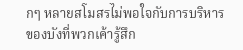กๆ หลายสโมสรไม่พอใจกับการบริหารของบังที่พวกเค้ารู้สึก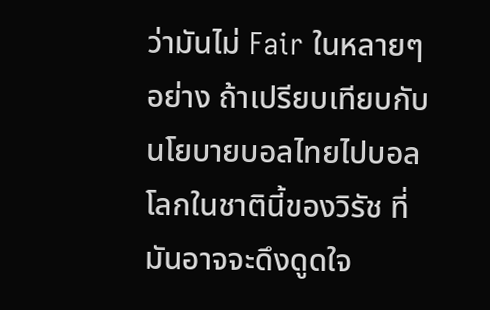ว่ามันไม่ Fair ในหลายๆอย่าง ถ้าเปรียบเทียบกับนโยบายบอลไทยไปบอลโลกในชาตินี้ของวิรัช ที่มันอาจจะดึงดูดใจ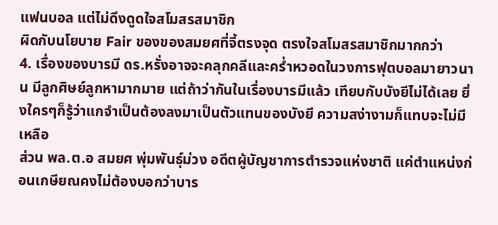แฟนบอล แต่ไม่ดึงดูดใจสโมสรสมาชิก
ผิดกับนโยบาย Fair ของของสมยศที่จี้ตรงจุด ตรงใจสโมสรสมาชิกมากกว่า
4. เรื่องของบารมี ดร.หรั่งอาจจะคลุกคลีและคร่ำหวอดในวงการฟุตบอลมายาวนาน มีลูกศิษย์ลูกหามากมาย แต่ถ้าว่ากันในเรื่องบารมีแล้ว เทียบกับบังยีไม่ได้เลย ยิ่งใครๆก็รู้ว่าแกจำเป็นต้องลงมาเป็นตัวแทนของบังยี ความสง่างามก็แทบจะไม่มีเหลือ
ส่วน พล.ต.อ สมยศ พุ่มพันธุ์ม่วง อดีตผู้บัญชาการตำรวจแห่งชาติ แค่ตำแหน่งก่อนเกษียณคงไม่ต้องบอกว่าบาร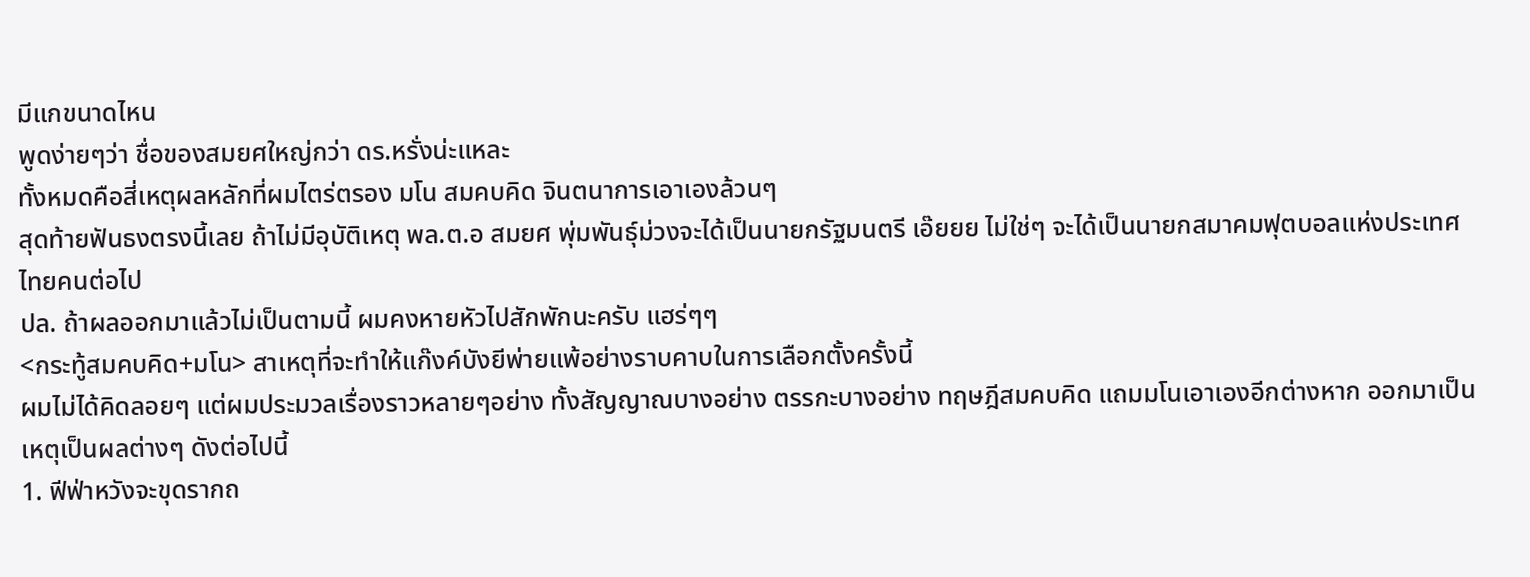มีแกขนาดไหน
พูดง่ายๆว่า ชื่อของสมยศใหญ่กว่า ดร.หรั่งน่ะแหละ
ทั้งหมดคือสี่เหตุผลหลักที่ผมไตร่ตรอง มโน สมคบคิด จินตนาการเอาเองล้วนๆ
สุดท้ายฟันธงตรงนี้เลย ถ้าไม่มีอุบัติเหตุ พล.ต.อ สมยศ พุ่มพันธุ์ม่วงจะได้เป็นนายกรัฐมนตรี เอ๊ยยย ไม่ใช่ๆ จะได้เป็นนายกสมาคมฟุตบอลแห่งประเทศไทยคนต่อไป
ปล. ถ้าผลออกมาแล้วไม่เป็นตามนี้ ผมคงหายหัวไปสักพักนะครับ แฮร่ๆๆ
<กระทู้สมคบคิด+มโน> สาเหตุที่จะทำให้แก๊งค์บังยีพ่ายแพ้อย่างราบคาบในการเลือกตั้งครั้งนี้
ผมไม่ได้คิดลอยๆ แต่ผมประมวลเรื่องราวหลายๆอย่าง ทั้งสัญญาณบางอย่าง ตรรกะบางอย่าง ทฤษฎีสมคบคิด แถมมโนเอาเองอีกต่างหาก ออกมาเป็นเหตุเป็นผลต่างๆ ดังต่อไปนี้
1. ฟีฟ่าหวังจะขุดรากถ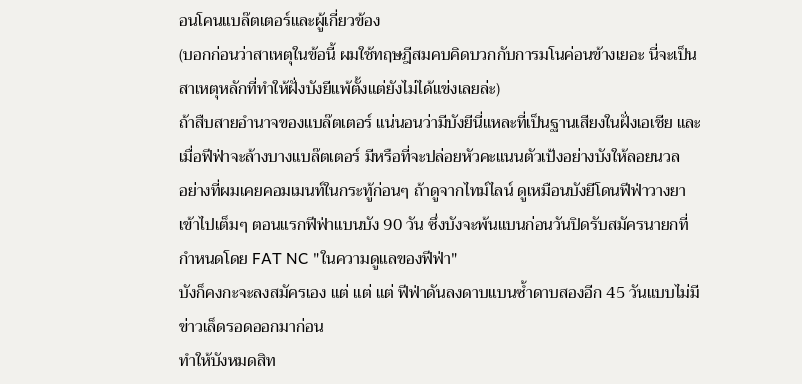อนโคนแบล๊ตเตอร์และผู้เกี่ยวข้อง
(บอกก่อนว่าสาเหตุในข้อนี้ ผมใช้ทฤษฎีสมคบคิดบวกกับการมโนค่อนข้างเยอะ นี่จะเป็นสาเหตุหลักที่ทำให้ฝั่งบังยีแพ้ตั้งแต่ยังไม่ได้แข่งเลยล่ะ)
ถ้าสืบสายอำนาจของแบล๊ตเตอร์ แน่นอนว่ามีบังยีนี่แหละที่เป็นฐานเสียงในฝั่งเอเชีย และเมื่อฟีฟ่าจะล้างบางแบล๊ตเตอร์ มีหรือที่จะปล่อยหัวคะแนนตัวเป้งอย่างบังให้ลอยนวล
อย่างที่ผมเคยคอมเมนท์ในกระทู้ก่อนๆ ถ้าดูจากไทม์ไลน์ ดูเหมือนบังยีโดนฟีฟ่าวางยาเข้าไปเต็มๆ ตอนแรกฟีฟ่าแบนบัง 90 วัน ซึ่งบังจะพ้นแบนก่อนวันปิดรับสมัครนายกที่กำหนดโดย FAT NC "ในความดูแลของฟีฟ่า"
บังก็คงกะจะลงสมัครเอง แต่ แต่ แต่ ฟีฟ่าดันลงดาบแบนซ้ำดาบสองอีก 45 วันแบบไม่มีข่าวเล็ดรอดออกมาก่อน
ทำให้บังหมดสิท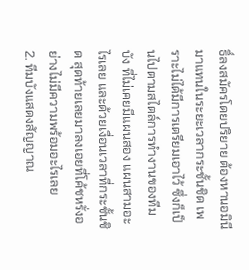ธิ์ลงสมัครโดยปริยาย ต้องหานอมินีมาแทนในระยะเวลากระชั้นชิด เพราะไม่ได้มีการเตรียมเอาไว้ ซึ่งก็เป็นไปตามสไตล์การทำงานของทีมบัง ที่ไม่เคยมีแผนสอง แผนสามอะไรเลย และด้วยเงื่อนเวลาที่กระชั้นชิด สุดท้ายเลยมาลงเอยที่โค้ชหรั่งอย่างไม่มีความพร้อมอะไรเลย
2. ทีมบังแสดงสัญญาณ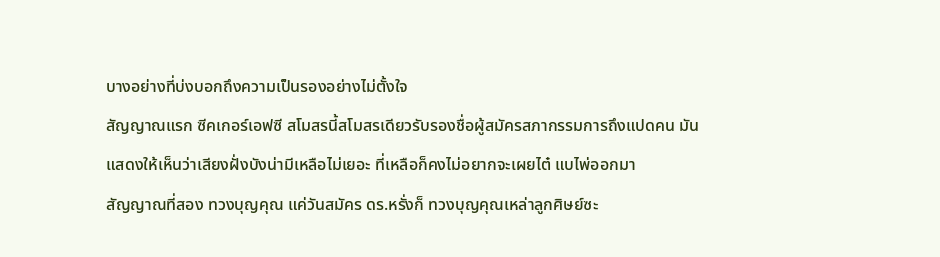บางอย่างที่บ่งบอกถึงความเป็นรองอย่างไม่ตั้งใจ
สัญญาณแรก ซีคเกอร์เอฟซี สโมสรนี้สโมสรเดียวรับรองชื่อผู้สมัครสภากรรมการถึงแปดคน มันแสดงให้เห็นว่าเสียงฝั่งบังน่ามีเหลือไม่เยอะ ที่เหลือก็คงไม่อยากจะเผยไต๋ แบไพ่ออกมา
สัญญาณที่สอง ทวงบุญคุณ แค่วันสมัคร ดร.หรั่งก็ ทวงบุญคุณเหล่าลูกศิษย์ซะ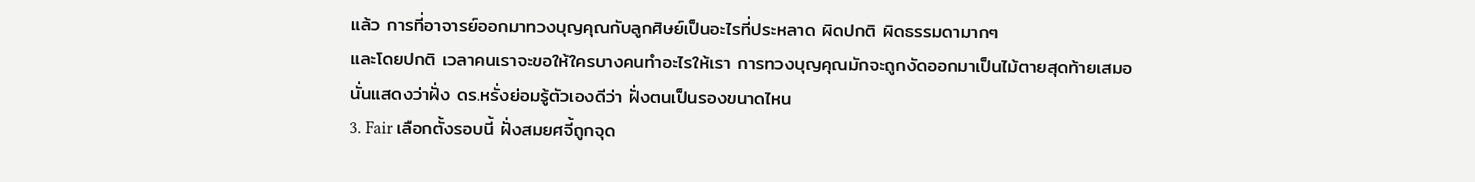แล้ว การที่อาจารย์ออกมาทวงบุญคุณกับลูกศิษย์เป็นอะไรที่ประหลาด ผิดปกติ ผิดธรรมดามากๆ
และโดยปกติ เวลาคนเราจะขอให้ใครบางคนทำอะไรให้เรา การทวงบุญคุณมักจะถูกงัดออกมาเป็นไม้ตายสุดท้ายเสมอ
นั่นแสดงว่าฝั่ง ดร.หรั่งย่อมรู้ตัวเองดีว่า ฝั่งตนเป็นรองขนาดไหน
3. Fair เลือกตั้งรอบนี้ ฝั่งสมยศจี้ถูกจุด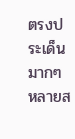ตรงประเด็นมากๆ หลายส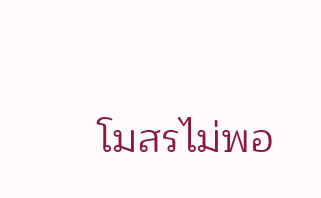โมสรไม่พอ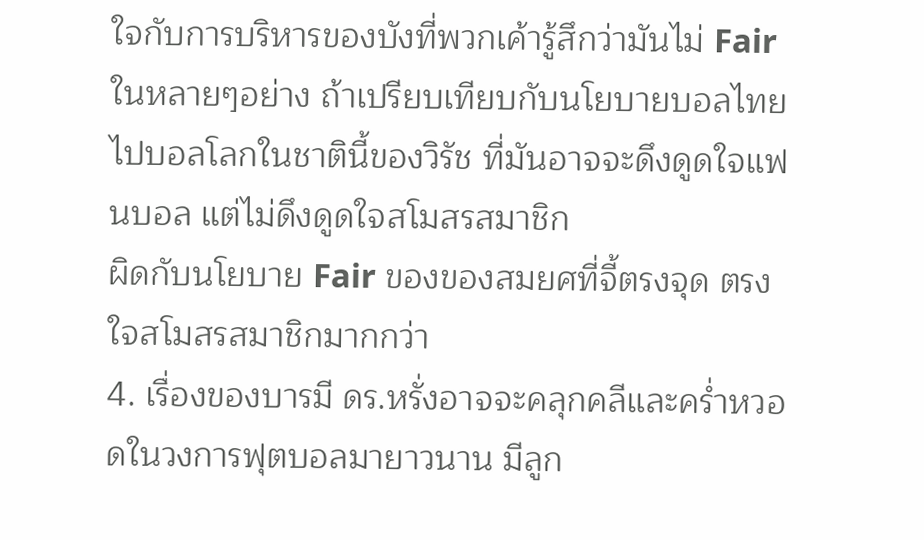ใจกับการบริหารของบังที่พวกเค้ารู้สึกว่ามันไม่ Fair ในหลายๆอย่าง ถ้าเปรียบเทียบกับนโยบายบอลไทยไปบอลโลกในชาตินี้ของวิรัช ที่มันอาจจะดึงดูดใจแฟนบอล แต่ไม่ดึงดูดใจสโมสรสมาชิก
ผิดกับนโยบาย Fair ของของสมยศที่จี้ตรงจุด ตรงใจสโมสรสมาชิกมากกว่า
4. เรื่องของบารมี ดร.หรั่งอาจจะคลุกคลีและคร่ำหวอดในวงการฟุตบอลมายาวนาน มีลูก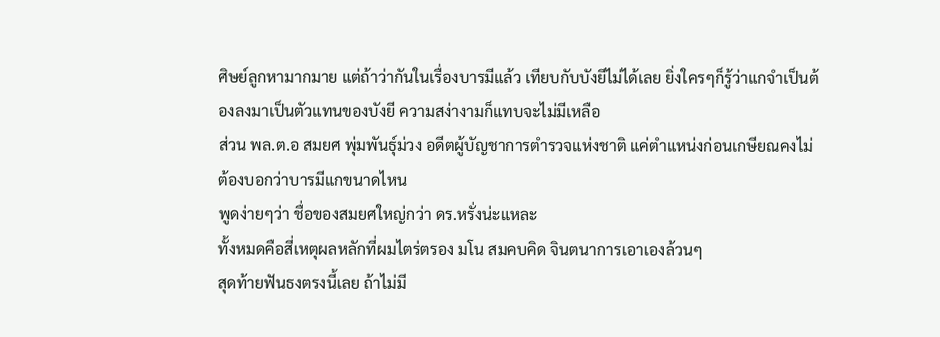ศิษย์ลูกหามากมาย แต่ถ้าว่ากันในเรื่องบารมีแล้ว เทียบกับบังยีไม่ได้เลย ยิ่งใครๆก็รู้ว่าแกจำเป็นต้องลงมาเป็นตัวแทนของบังยี ความสง่างามก็แทบจะไม่มีเหลือ
ส่วน พล.ต.อ สมยศ พุ่มพันธุ์ม่วง อดีตผู้บัญชาการตำรวจแห่งชาติ แค่ตำแหน่งก่อนเกษียณคงไม่ต้องบอกว่าบารมีแกขนาดไหน
พูดง่ายๆว่า ชื่อของสมยศใหญ่กว่า ดร.หรั่งน่ะแหละ
ทั้งหมดคือสี่เหตุผลหลักที่ผมไตร่ตรอง มโน สมคบคิด จินตนาการเอาเองล้วนๆ
สุดท้ายฟันธงตรงนี้เลย ถ้าไม่มี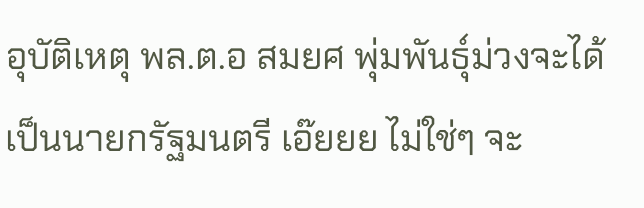อุบัติเหตุ พล.ต.อ สมยศ พุ่มพันธุ์ม่วงจะได้เป็นนายกรัฐมนตรี เอ๊ยยย ไม่ใช่ๆ จะ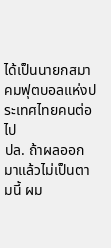ได้เป็นนายกสมาคมฟุตบอลแห่งประเทศไทยคนต่อไป
ปล. ถ้าผลออกมาแล้วไม่เป็นตามนี้ ผม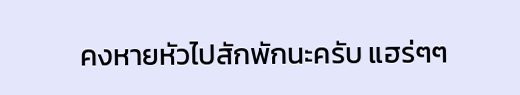คงหายหัวไปสักพักนะครับ แฮร่ๆๆ